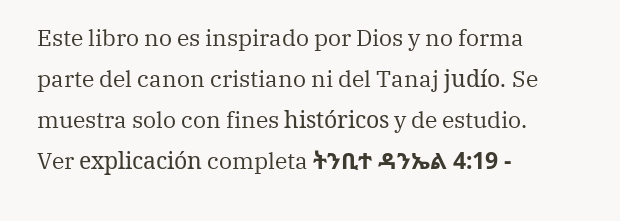Este libro no es inspirado por Dios y no forma parte del canon cristiano ni del Tanaj judío. Se muestra solo con fines históricos y de estudio. Ver explicación completa ትንቢተ ዳንኤል 4:19 -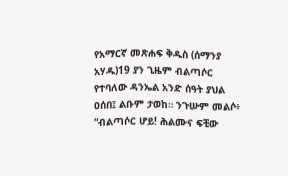የአማርኛ መጽሐፍ ቅዱስ (ሰማንያ አሃዱ)19 ያን ጊዜም ብልጣሶር የተባለው ዳንኤል አንድ ሰዓት ያህል ዐሰበ፤ ልቡም ታወከ። ንጉሡም መልሶ፥ “ብልጣሶር ሆይ! ሕልሙና ፍቺው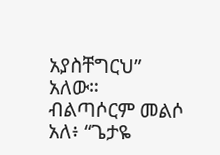አያስቸግርህ” አለው። ብልጣሶርም መልሶ አለ፥ “ጌታዬ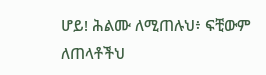ሆይ! ሕልሙ ለሚጠሉህ፥ ፍቺውም ለጠላቶችህ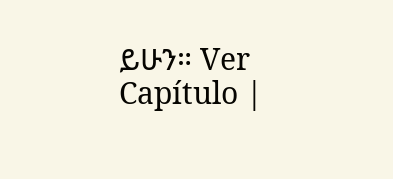ይሁን። Ver Capítulo |